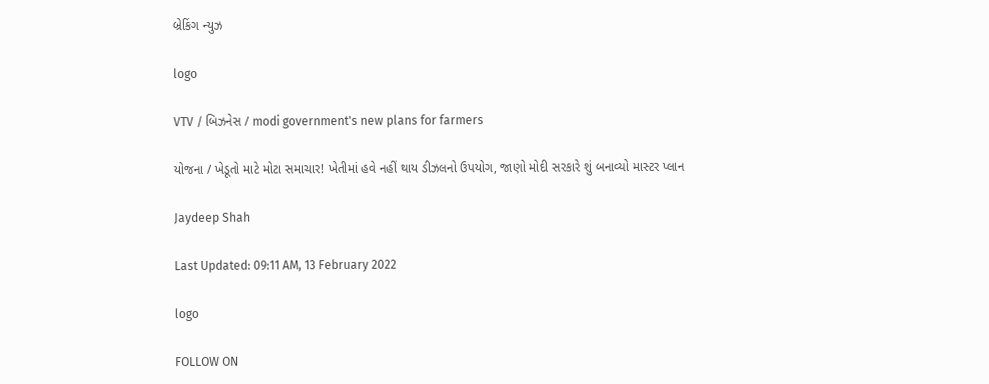બ્રેકિંગ ન્યુઝ

logo

VTV / બિઝનેસ / modi government's new plans for farmers

યોજના / ખેડૂતો માટે મોટા સમાચાર! ખેતીમાં હવે નહીં થાય ડીઝલનો ઉપયોગ, જાણો મોદી સરકારે શું બનાવ્યો માસ્ટર પ્લાન

Jaydeep Shah

Last Updated: 09:11 AM, 13 February 2022

logo

FOLLOW ON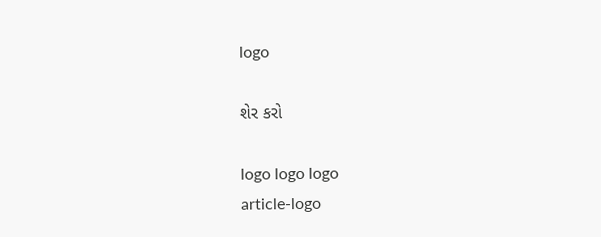logo

શેર કરો

logo logo logo
article-logo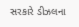સરકારે ડીઝલના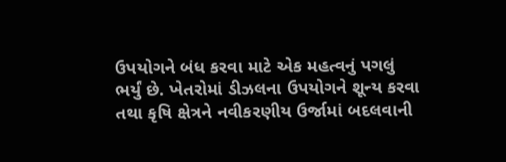ઉપયોગને બંધ કરવા માટે એક મહત્વનું પગલું ભર્યું છે. ખેતરોમાં ડીઝલના ઉપયોગને શૂન્ય કરવા તથા કૃષિ ક્ષેત્રને નવીકરણીય ઉર્જામાં બદલવાની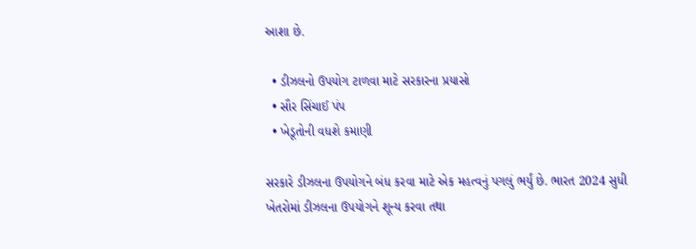આશા છે.

  • ડીઝલનો ઉપયોગ ટાળવા માટે સરકારના પ્રયાસો
  • સૌર સિંચાઈ પંપ
  • ખેડૂતોની વધશે કમાણી

સરકારે ડીઝલના ઉપયોગને બંધ કરવા માટે એક મહત્વનું પગલું ભર્યું છે. ભારત 2024 સુધી ખેતરોમાં ડીઝલના ઉપયોગને શૂન્ય કરવા તથા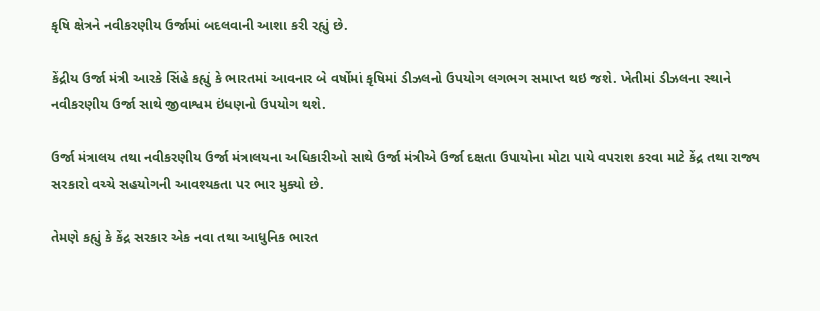કૃષિ ક્ષેત્રને નવીકરણીય ઉર્જામાં બદલવાની આશા કરી રહ્યું છે.

કેંદ્રીય ઉર્જા મંત્રી આરકે સિંહે કહ્યું કે ભારતમાં આવનાર બે વર્ષોમાં કૃષિમાં ડીઝલનો ઉપયોગ લગભગ સમાપ્ત થઇ જશે. ખેતીમાં ડીઝલના સ્થાને નવીકરણીય ઉર્જા સાથે જીવાશ્વમ ઇંધણનો ઉપયોગ થશે.

ઉર્જા મંત્રાલય તથા નવીકરણીય ઉર્જા મંત્રાલયના અધિકારીઓ સાથે ઉર્જા મંત્રીએ ઉર્જા દક્ષતા ઉપાયોના મોટા પાયે વપરાશ કરવા માટે કેંદ્ર તથા રાજ્ય સરકારો વચ્ચે સહયોગની આવશ્યકતા પર ભાર મુક્યો છે.

તેમણે કહ્યું કે કેંદ્ર સરકાર એક નવા તથા આધુનિક ભારત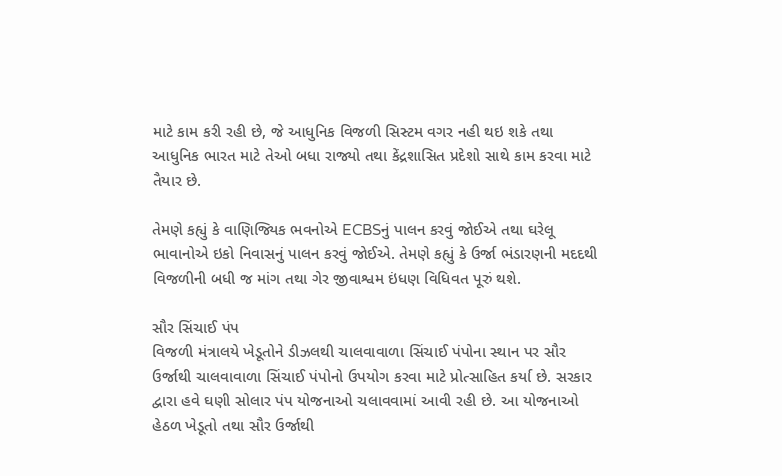માટે કામ કરી રહી છે, જે આધુનિક વિજળી સિસ્ટમ વગર નહી થઇ શકે તથા આધુનિક ભારત માટે તેઓ બધા રાજ્યો તથા કેંદ્રશાસિત પ્રદેશો સાથે કામ કરવા માટે તૈયાર છે.

તેમણે કહ્યું કે વાણિજ્યિક ભવનોએ ECBSનું પાલન કરવું જોઈએ તથા ઘરેલૂ ભાવાનોએ ઇકો નિવાસનું પાલન કરવું જોઈએ. તેમણે કહ્યું કે ઉર્જા ભંડારણની મદદથી વિજળીની બધી જ માંગ તથા ગેર જીવાશ્વમ ઇંધણ વિધિવત પૂરું થશે.

સૌર સિંચાઈ પંપ
વિજળી મંત્રાલયે ખેડૂતોને ડીઝલથી ચાલવાવાળા સિંચાઈ પંપોના સ્થાન પર સૌર ઉર્જાથી ચાલવાવાળા સિંચાઈ પંપોનો ઉપયોગ કરવા માટે પ્રોત્સાહિત કર્યા છે. સરકાર દ્વારા હવે ઘણી સોલાર પંપ યોજનાઓ ચલાવવામાં આવી રહી છે. આ યોજનાઓ હેઠળ ખેડૂતો તથા સૌર ઉર્જાથી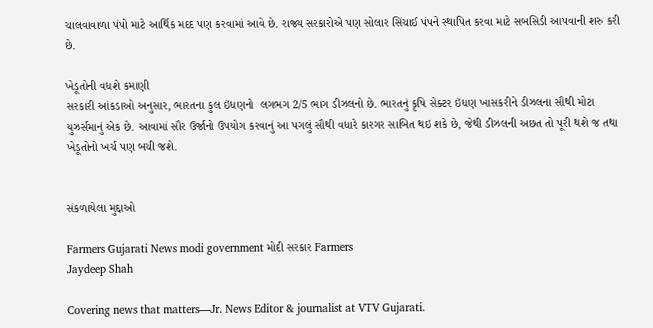ચાલવાવાળા પંપો માટે આર્થિક મદદ પણ કરવામાં આવે છે. રાજ્ય સરકારોએ પણ સોલાર સિંચાઈ પંપને સ્થાપિત કરવા માટે સબસિડી આપવાની શરુ કરી છે.

ખેડૂતોની વધશે કમાણી
સરકારી આંકડાઓ અનુસાર, ભારતના કુલ ઇંધણનો  લગભગ 2/5 ભાગ ડીઝલનો છે. ભારતનું કૃષિ સેક્ટર ઇંધણ ખાસકરીને ડીઝલના સૌથી મોટા યુઝર્સમાનું એક છે. આવામાં સૌર ઉર્જાનો ઉપયોગ કરવાનું આ પગલું સૌથી વધારે કારગર સાબિત થઇ શકે છે, જેથી ડીઝલની અછત તો પૂરી થશે જ તથા ખેડૂતોનો ખર્ચ પણ બચી જશે.


સંકળાયેલા મુદ્દાઓ

Farmers Gujarati News modi government મોદી સરકાર Farmers
Jaydeep Shah

Covering news that matters—Jr. News Editor & journalist at VTV Gujarati.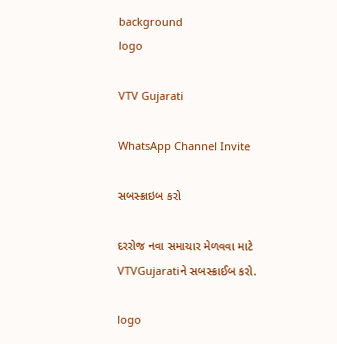background
logo

VTV Gujarati

WhatsApp Channel Invite

સબસ્ક્રાઇબ કરો

દરરોજ નવા સમાચાર મેળવવા માટે VTVGujaratiને સબસ્ક્રાઈબ કરો.

logo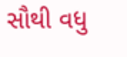સૌથી વધુ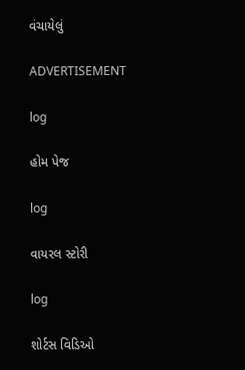વંચાયેલું

ADVERTISEMENT

log

હોમ પેજ

log

વાયરલ સ્ટોરી

log

શોર્ટસ વિડિઓ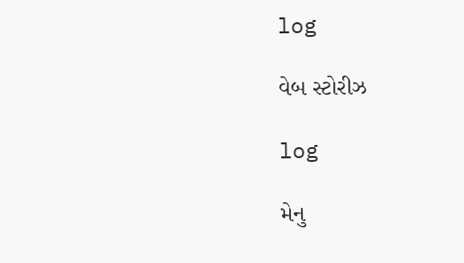log

વેબ સ્ટોરીઝ

log

મેનુ